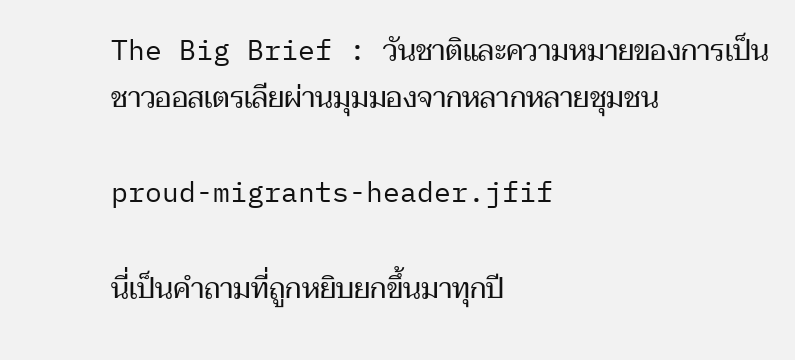The Big Brief : วันชาติและความหมายของการเป็นชาวออสเตรเลียผ่านมุมมองจากหลากหลายชุมชน

proud-migrants-header.jfif

นี่เป็นคำถามที่ถูกหยิบยกขึ้นมาทุกปี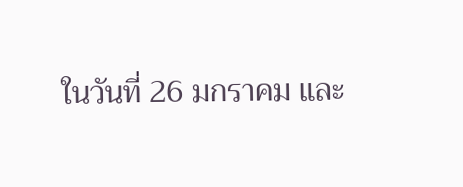ในวันที่ 26 มกราคม และ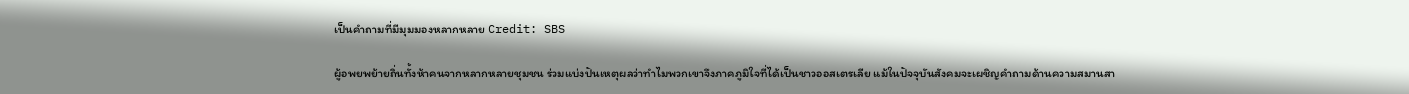เป็นคำถามที่มีมุมมองหลากหลาย Credit: SBS

ผู้อพยพย้ายถิ่นทั้งห้าคนจากหลากหลายชุมชน ร่วมแบ่งปันเหตุผลว่าทำไมพวกเขาจึงภาคภูมิใจที่ได้เป็นชาวออสเตรเลีย แม้ในปัจจุบันสังคมจะเผชิญคำถามด้านความสมานสา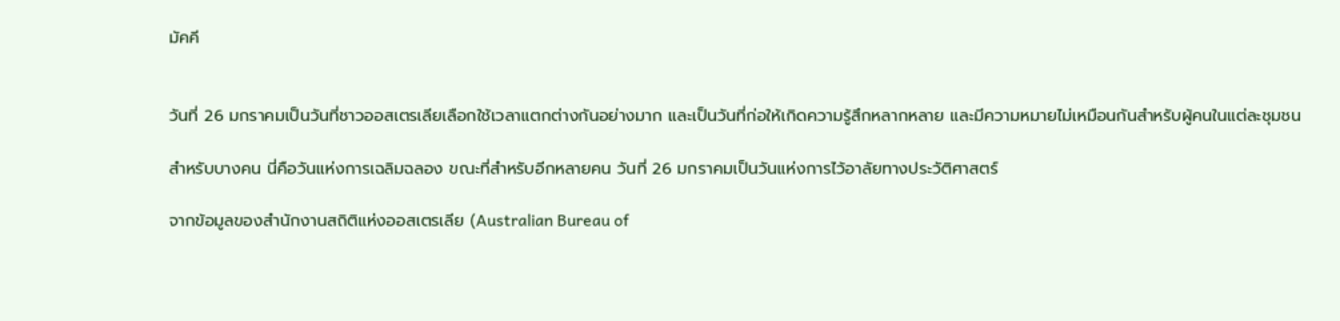มัคคี


วันที่ 26 มกราคมเป็นวันที่ชาวออสเตรเลียเลือกใช้เวลาแตกต่างกันอย่างมาก และเป็นวันที่ก่อให้เกิดความรู้สึกหลากหลาย และมีความหมายไม่เหมือนกันสำหรับผู้คนในแต่ละชุมชน

สำหรับบางคน นี่คือวันแห่งการเฉลิมฉลอง ขณะที่สำหรับอีกหลายคน วันที่ 26 มกราคมเป็นวันแห่งการไว้อาลัยทางประวัติศาสตร์

จากข้อมูลของสำนักงานสถิติแห่งออสเตรเลีย (Australian Bureau of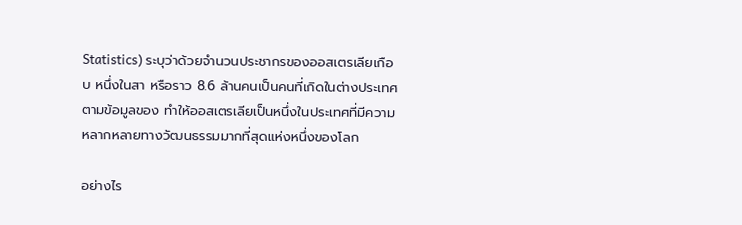Statistics) ระบุว่าด้วยจำนวนประชากรของออสเตรเลียเกือบ หนึ่งในสา หรือราว 8.6 ล้านคนเป็นคนที่เกิดในต่างประเทศ ตามข้อมูลของ ทำให้ออสเตรเลียเป็นหนึ่งในประเทศที่มีความหลากหลายทางวัฒนธรรมมากที่สุดแห่งหนึ่งของโลก

อย่างไร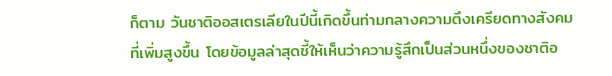ก็ตาม วันชาติออสเตรเลียในปีนี้เกิดขึ้นท่ามกลางความตึงเครียดทางสังคมที่เพิ่มสูงขึ้น โดยข้อมูลล่าสุดชี้ให้เห็นว่าความรู้สึกเป็นส่วนหนึ่งของชาติอ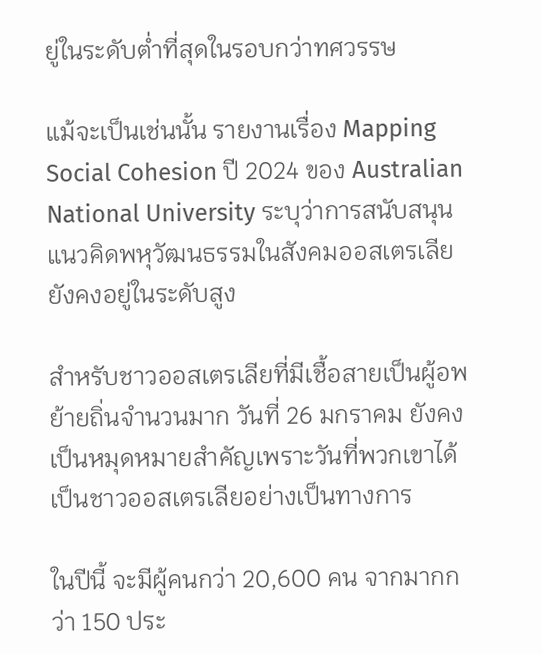ยู่ในระดับต่ำที่สุดในรอบกว่าทศวรรษ

แม้จะเป็นเช่นนั้น รายงานเรื่อง Mapping Social Cohesion ปี 2024 ของ Australian National University ระบุว่าการสนับสนุนแนวคิดพหุวัฒนธรรมในสังคมออสเตรเลียยังคงอยู่ในระดับสูง

สำหรับชาวออสเตรเลียที่มีเชื้อสายเป็นผู้อพย้ายถิ่นจำนวนมาก วันที่ 26 มกราคม ยังคงเป็นหมุดหมายสำคัญเพราะวันที่พวกเขาได้เป็นชาวออสเตรเลียอย่างเป็นทางการ

ในปีนี้ จะมีผู้คนกว่า 20,600 คน จากมากกว่า 150 ประ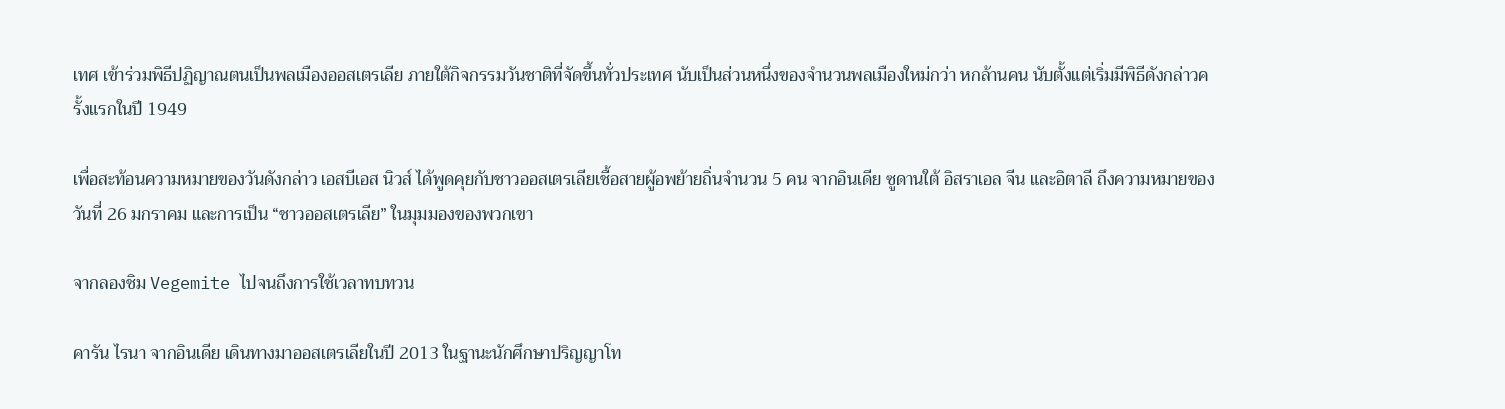เทศ เข้าร่วมพิธีปฏิญาณตนเป็นพลเมืองออสเตรเลีย ภายใต้กิจกรรมวันชาติที่จัดขึ้นทั่วประเทศ นับเป็นส่วนหนึ่งของจำนวนพลเมืองใหม่กว่า หกล้านคน นับตั้งแต่เริ่มมีพิธีดังกล่าวครั้งแรกในปี 1949

เพื่อสะท้อนความหมายของวันดังกล่าว เอสบีเอส นิวส์ ได้พูดคุยกับชาวออสเตรเลียเชื้อสายผู้อพย้ายถิ่นจำนวน 5 คน จากอินเดีย ซูดานใต้ อิสราเอล จีน และอิตาลี ถึงความหมายของวันที่ 26 มกราคม และการเป็น “ชาวออสเตรเลีย” ในมุมมองของพวกเขา

จากลองชิม Vegemite ไปจนถึงการใช้เวลาทบทวน

คารัน ไรนา จากอินเดีย เดินทางมาออสเตรเลียในปี 2013 ในฐานะนักศึกษาปริญญาโท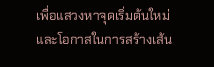เพื่อแสวงหาจุดเริ่มต้นใหม่และโอกาสในการสร้างเส้น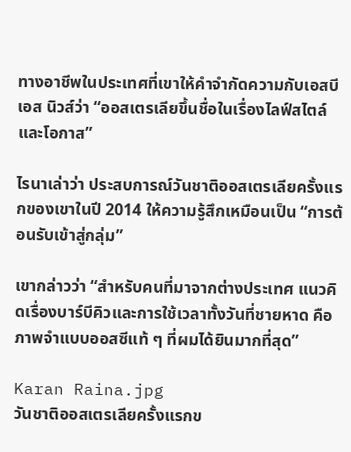ทางอาชีพในประเทศที่เขาให้คำจำกัดความกับเอสบีเอส นิวส์ว่า “ออสเตรเลียขึ้นชื่อในเรื่องไลฟ์สไตล์และโอกาส”

ไรนาเล่าว่า ประสบการณ์วันชาติออสเตรเลียครั้งแรกของเขาในปี 2014 ให้ความรู้สึกเหมือนเป็น “การต้อนรับเข้าสู่กลุ่ม”

เขากล่าวว่า “สำหรับคนที่มาจากต่างประเทศ แนวคิดเรื่องบาร์บีคิวและการใช้เวลาทั้งวันที่ชายหาด คือภาพจำแบบออสซีแท้ ๆ ที่ผมได้ยินมากที่สุด”

Karan Raina.jpg
วันชาติออสเตรเลียครั้งแรกข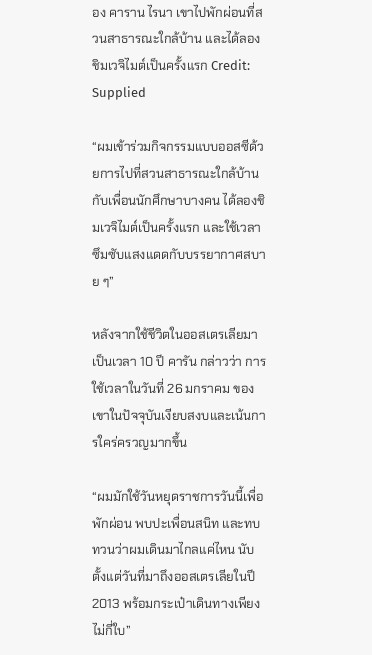อง คาราน ไรนา เขาไปพักผ่อนที่สวนสาธารณะใกล้บ้าน และได้ลองชิมเวจิไมต์เป็นครั้งแรก Credit: Supplied

“ผมเข้าร่วมกิจกรรมแบบออสซีด้วยการไปที่สวนสาธารณะใกล้บ้านกับเพื่อนนักศึกษาบางคน ได้ลองชิมเวจิไมต์เป็นครั้งแรก และใช้เวลาซึมซับแสงแดดกับบรรยากาศสบาย ๆ”

หลังจากใช้ชีวิตในออสเตรเลียมาเป็นเวลา 10 ปี คารัน กล่าวว่า การใช้เวลาในวันที่ 26 มกราคม ของเขาในปัจจุบันเงียบสงบและเน้นการใคร่ครวญมากขึ้น

“ผมมักใช้วันหยุดราชการวันนี้เพื่อพักผ่อน พบปะเพื่อนสนิท และทบทวนว่าผมเดินมาไกลแค่ไหน นับตั้งแต่วันที่มาถึงออสเตรเลียในปี 2013 พร้อมกระเป๋าเดินทางเพียงไม่กี่ใบ”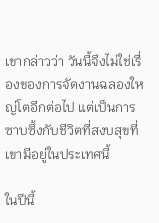เขากล่าวว่า วันนี้จึงไม่ใช่เรื่องของการจัดงานฉลองใหญ่โตอีกต่อไป แต่เป็นการซาบซึ้งกับชีวิตที่สงบสุขที่เขามีอยู่ในประเทศนี้

ในปีนี้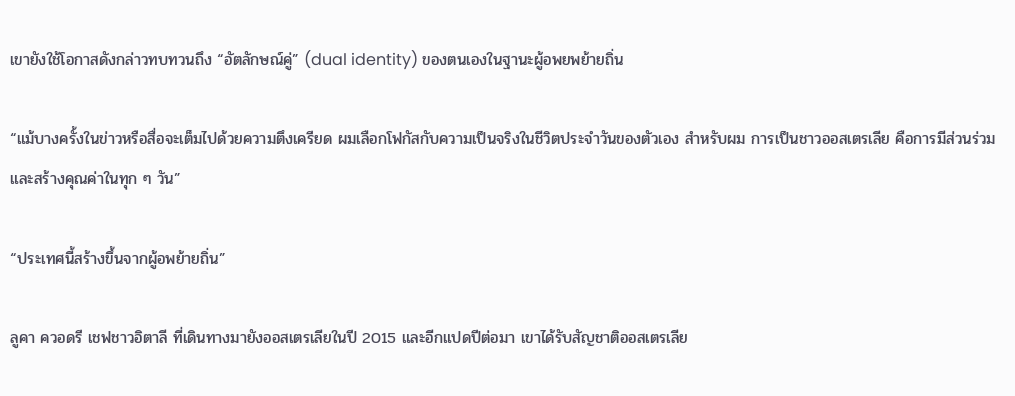เขายังใช้โอกาสดังกล่าวทบทวนถึง “อัตลักษณ์คู่” (dual identity) ของตนเองในฐานะผู้อพยพย้ายถิ่น

“แม้บางครั้งในข่าวหรือสื่อจะเต็มไปด้วยความตึงเครียด ผมเลือกโฟกัสกับความเป็นจริงในชีวิตประจำวันของตัวเอง สำหรับผม การเป็นชาวออสเตรเลีย คือการมีส่วนร่วมและสร้างคุณค่าในทุก ๆ วัน”

“ประเทศนี้สร้างขึ้นจากผู้อพย้ายถิ่น”

ลูคา ควอดรี เชฟชาวอิตาลี ที่เดินทางมายังออสเตรเลียในปี 2015 และอีกแปดปีต่อมา เขาได้รับสัญชาติออสเตรเลีย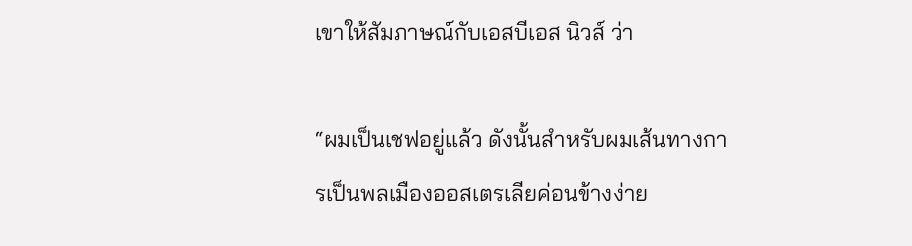เขาให้สัมภาษณ์กับเอสบีเอส นิวส์ ว่า

“ผมเป็นเชฟอยู่แล้ว ดังนั้นสำหรับผมเส้นทางการเป็นพลเมืองออสเตรเลียค่อนข้างง่าย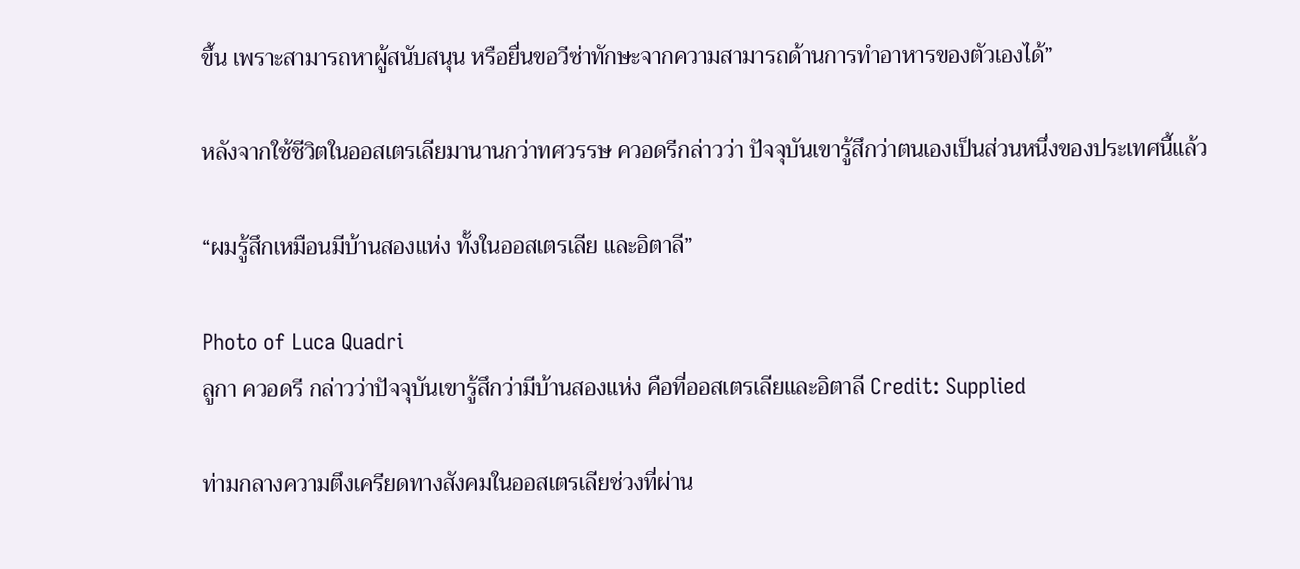ขึ้น เพราะสามารถหาผู้สนับสนุน หรือยื่นขอวีซ่าทักษะจากความสามารถด้านการทำอาหารของตัวเองได้”

หลังจากใช้ชีวิตในออสเตรเลียมานานกว่าทศวรรษ ควอดรีกล่าวว่า ปัจจุบันเขารู้สึกว่าตนเองเป็นส่วนหนึ่งของประเทศนี้แล้ว

“ผมรู้สึกเหมือนมีบ้านสองแห่ง ทั้งในออสเตรเลีย และอิตาลี”

Photo of Luca Quadri
ลูกา ควอดรี กล่าวว่าปัจจุบันเขารู้สึกว่ามีบ้านสองแห่ง คือที่ออสเตรเลียและอิตาลี Credit: Supplied

ท่ามกลางความตึงเครียดทางสังคมในออสเตรเลียช่วงที่ผ่าน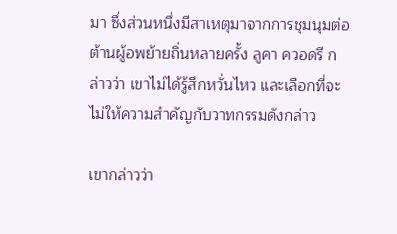มา ซึ่งส่วนหนึ่งมีสาเหตุมาจากการชุมนุมต่อต้านผู้อพย้ายถิ่นหลายครั้ง ลูคา ควอดรี กล่าวว่า เขาไม่ได้รู้สึกหวั่นไหว และเลือกที่จะไม่ให้ความสำคัญกับวาทกรรมดังกล่าว

เขากล่าวว่า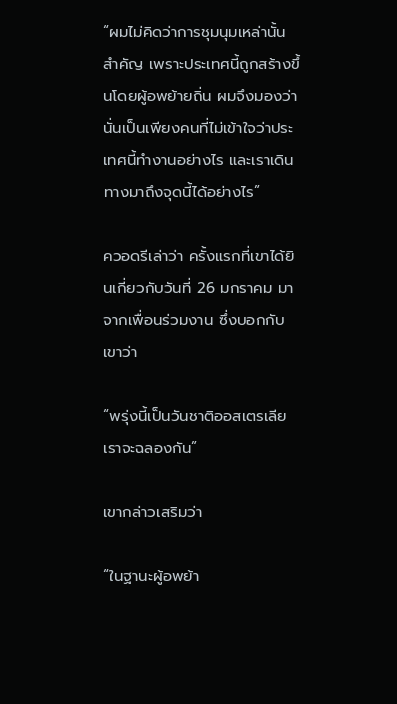“ผมไม่คิดว่าการชุมนุมเหล่านั้นสำคัญ เพราะประเทศนี้ถูกสร้างขึ้นโดยผู้อพย้ายถิ่น ผมจึงมองว่านั่นเป็นเพียงคนที่ไม่เข้าใจว่าประเทศนี้ทำงานอย่างไร และเราเดินทางมาถึงจุดนี้ได้อย่างไร”

ควอดรีเล่าว่า ครั้งแรกที่เขาได้ยินเกี่ยวกับวันที่ 26 มกราคม มาจากเพื่อนร่วมงาน ซึ่งบอกกับเขาว่า

“พรุ่งนี้เป็นวันชาติออสเตรเลีย เราจะฉลองกัน”

เขากล่าวเสริมว่า

“ในฐานะผู้อพย้า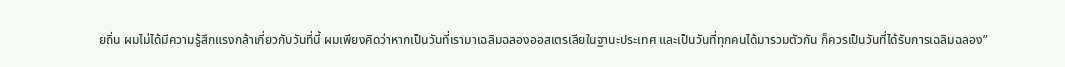ยถิ่น ผมไม่ได้มีความรู้สึกแรงกล้าเกี่ยวกับวันที่นี้ ผมเพียงคิดว่าหากเป็นวันที่เรามาเฉลิมฉลองออสเตรเลียในฐานะประเทศ และเป็นวันที่ทุกคนได้มารวมตัวกัน ก็ควรเป็นวันที่ได้รับการเฉลิมฉลอง”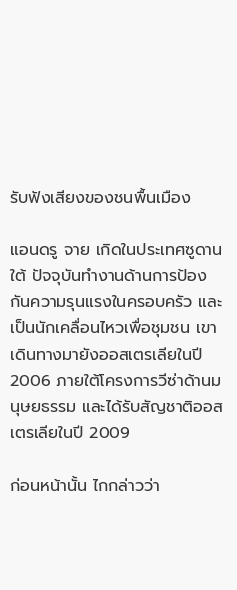รับฟังเสียงของชนพื้นเมือง

แอนดรู จาย เกิดในประเทศซูดานใต้ ปัจจุบันทำงานด้านการป้องกันความรุนแรงในครอบครัว และเป็นนักเคลื่อนไหวเพื่อชุมชน เขาเดินทางมายังออสเตรเลียในปี 2006 ภายใต้โครงการวีซ่าด้านมนุษยธรรม และได้รับสัญชาติออสเตรเลียในปี 2009

ก่อนหน้านั้น ไกกล่าวว่า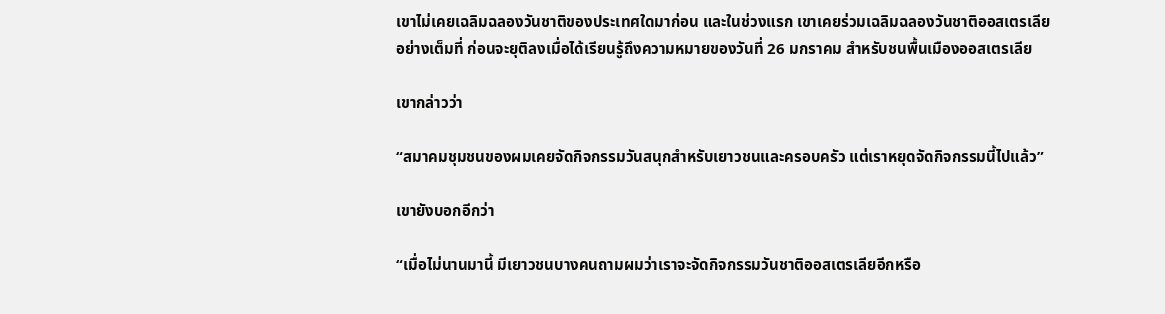เขาไม่เคยเฉลิมฉลองวันชาติของประเทศใดมาก่อน และในช่วงแรก เขาเคยร่วมเฉลิมฉลองวันชาติออสเตรเลียอย่างเต็มที่ ก่อนจะยุติลงเมื่อได้เรียนรู้ถึงความหมายของวันที่ 26 มกราคม สำหรับชนพื้นเมืองออสเตรเลีย

เขากล่าวว่า

“สมาคมชุมชนของผมเคยจัดกิจกรรมวันสนุกสำหรับเยาวชนและครอบครัว แต่เราหยุดจัดกิจกรรมนี้ไปแล้ว”

เขายังบอกอีกว่า

“เมื่อไม่นานมานี้ มีเยาวชนบางคนถามผมว่าเราจะจัดกิจกรรมวันชาติออสเตรเลียอีกหรือ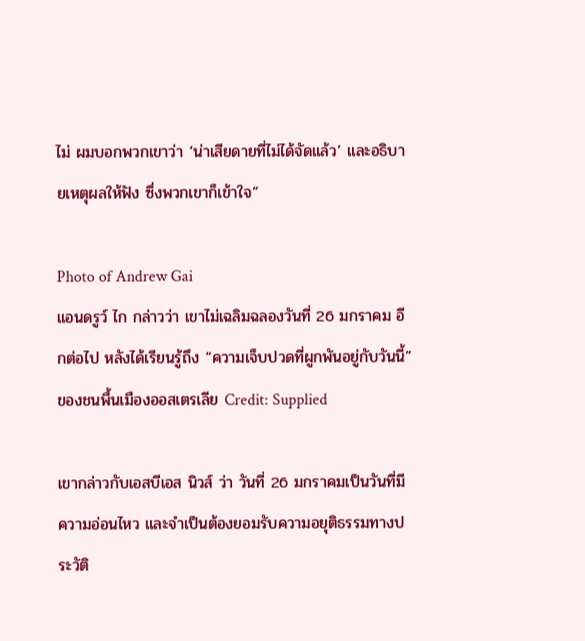ไม่ ผมบอกพวกเขาว่า ‘น่าเสียดายที่ไม่ได้จัดแล้ว’ และอธิบายเหตุผลให้ฟัง ซึ่งพวกเขาก็เข้าใจ”

Photo of Andrew Gai
แอนดรูว์ ไก กล่าวว่า เขาไม่เฉลิมฉลองวันที่ 26 มกราคม อีกต่อไป หลังได้เรียนรู้ถึง “ความเจ็บปวดที่ผูกพันอยู่กับวันนี้” ของชนพื้นเมืองออสเตรเลีย Credit: Supplied

เขากล่าวกับเอสบีเอส นิวส์ ว่า วันที่ 26 มกราคมเป็นวันที่มีความอ่อนไหว และจำเป็นต้องยอมรับความอยุติธรรมทางประวัติ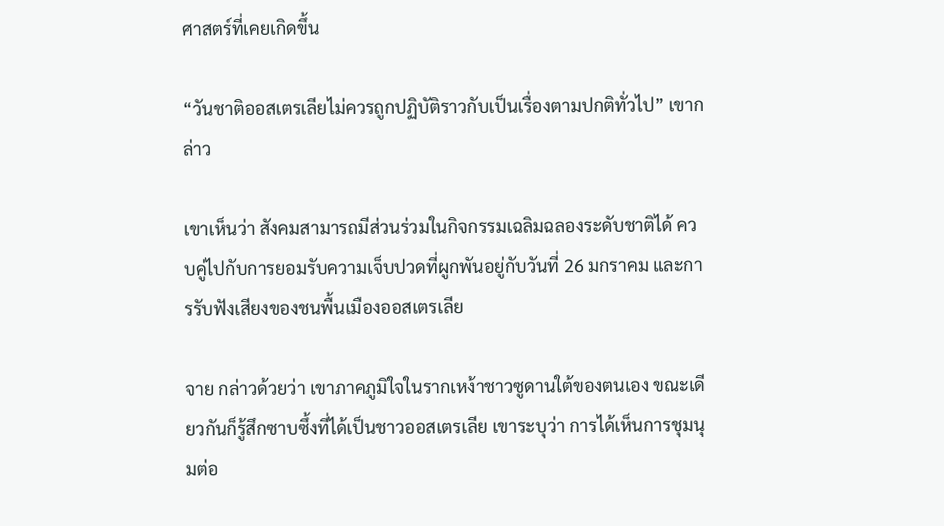ศาสตร์ที่เคยเกิดขึ้น

“วันชาติออสเตรเลียไม่ควรถูกปฏิบัติราวกับเป็นเรื่องตามปกติทั่วไป” เขากล่าว

เขาเห็นว่า สังคมสามารถมีส่วนร่วมในกิจกรรมเฉลิมฉลองระดับชาติได้ ควบคู่ไปกับการยอมรับความเจ็บปวดที่ผูกพันอยู่กับวันที่ 26 มกราคม และการรับฟังเสียงของชนพื้นเมืองออสเตรเลีย

จาย กล่าวด้วยว่า เขาภาคภูมิใจในรากเหง้าชาวซูดานใต้ของตนเอง ขณะเดียวกันก็รู้สึกซาบซึ้งที่ได้เป็นชาวออสเตรเลีย เขาระบุว่า การได้เห็นการชุมนุมต่อ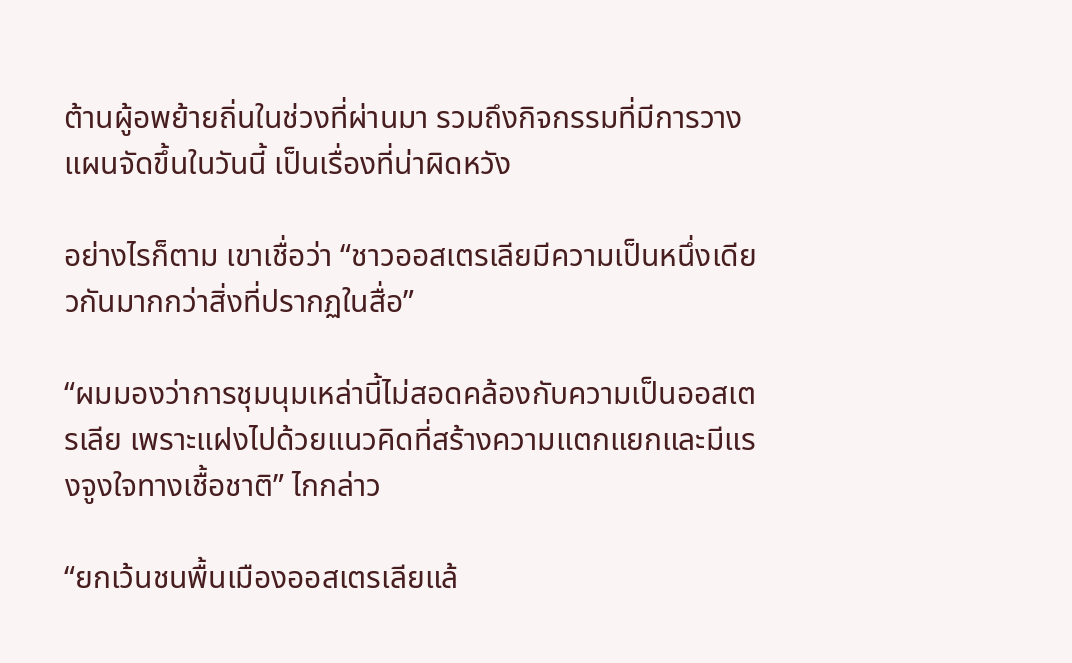ต้านผู้อพย้ายถิ่นในช่วงที่ผ่านมา รวมถึงกิจกรรมที่มีการวางแผนจัดขึ้นในวันนี้ เป็นเรื่องที่น่าผิดหวัง

อย่างไรก็ตาม เขาเชื่อว่า “ชาวออสเตรเลียมีความเป็นหนึ่งเดียวกันมากกว่าสิ่งที่ปรากฏในสื่อ”

“ผมมองว่าการชุมนุมเหล่านี้ไม่สอดคล้องกับความเป็นออสเตรเลีย เพราะแฝงไปด้วยแนวคิดที่สร้างความแตกแยกและมีแรงจูงใจทางเชื้อชาติ” ไกกล่าว

“ยกเว้นชนพื้นเมืองออสเตรเลียแล้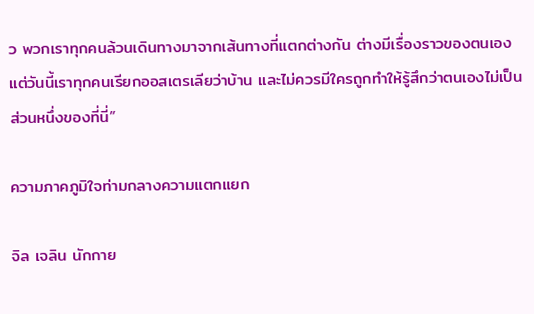ว พวกเราทุกคนล้วนเดินทางมาจากเส้นทางที่แตกต่างกัน ต่างมีเรื่องราวของตนเอง แต่วันนี้เราทุกคนเรียกออสเตรเลียว่าบ้าน และไม่ควรมีใครถูกทำให้รู้สึกว่าตนเองไม่เป็นส่วนหนึ่งของที่นี่”

ความภาคภูมิใจท่ามกลางความแตกแยก

จิล เจลิน นักกาย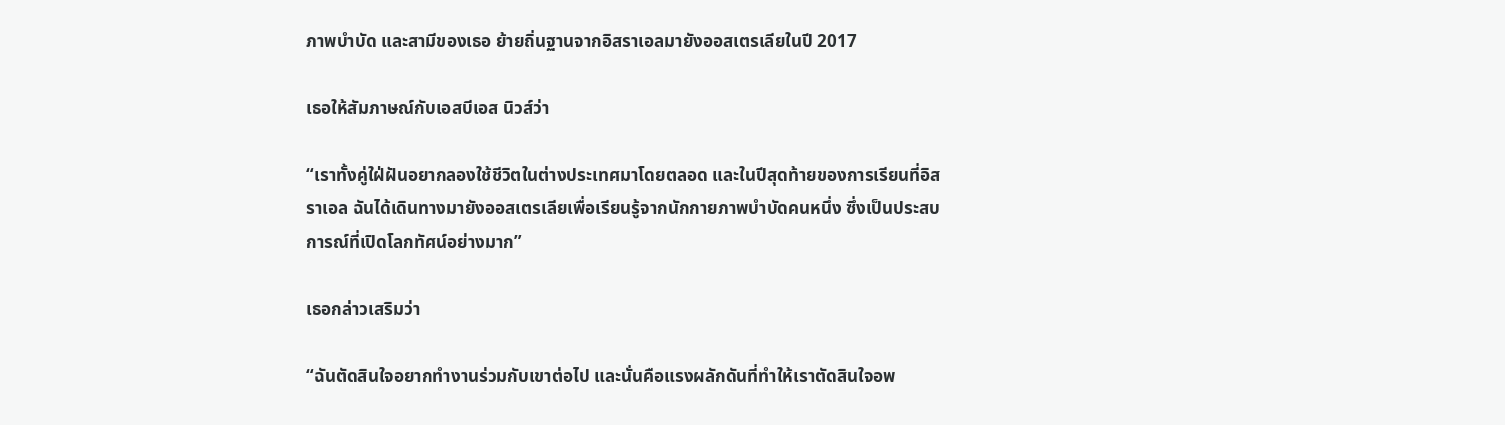ภาพบำบัด และสามีของเธอ ย้ายถิ่นฐานจากอิสราเอลมายังออสเตรเลียในปี 2017

เธอให้สัมภาษณ์กับเอสบีเอส นิวส์ว่า

“เราทั้งคู่ใฝ่ฝันอยากลองใช้ชีวิตในต่างประเทศมาโดยตลอด และในปีสุดท้ายของการเรียนที่อิสราเอล ฉันได้เดินทางมายังออสเตรเลียเพื่อเรียนรู้จากนักกายภาพบำบัดคนหนึ่ง ซึ่งเป็นประสบการณ์ที่เปิดโลกทัศน์อย่างมาก”

เธอกล่าวเสริมว่า

“ฉันตัดสินใจอยากทำงานร่วมกับเขาต่อไป และนั่นคือแรงผลักดันที่ทำให้เราตัดสินใจอพ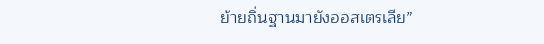ย้ายถิ่นฐานมายังออสเตรเลีย”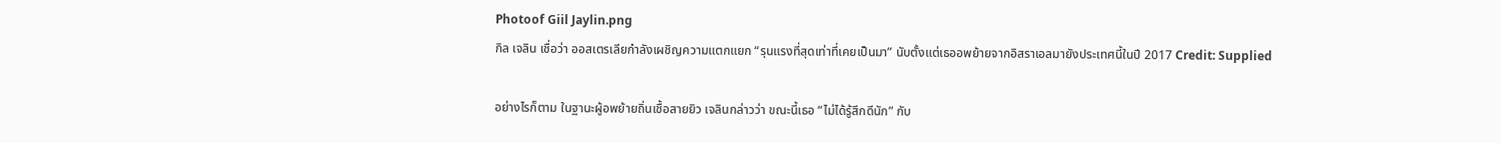Photoof Giil Jaylin.png
กิล เจลิน เชื่อว่า ออสเตรเลียกำลังเผชิญความแตกแยก “รุนแรงที่สุดเท่าที่เคยเป็นมา” นับตั้งแต่เธออพย้ายจากอิสราเอลมายังประเทศนี้ในปี 2017 Credit: Supplied

อย่างไรก็ตาม ในฐานะผู้อพย้ายถิ่นเชื้อสายยิว เจลินกล่าวว่า ขณะนี้เธอ “ไม่ได้รู้สึกดีนัก” กับ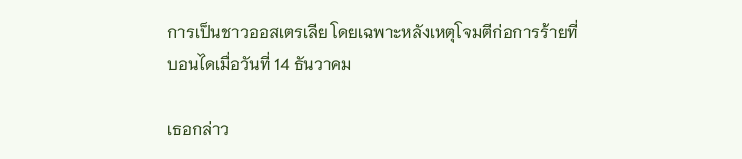การเป็นชาวออสเตรเลีย โดยเฉพาะหลังเหตุโจมตีก่อการร้ายที่บอนไดเมื่อวันที่ 14 ธันวาคม

เธอกล่าว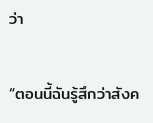ว่า

“ตอนนี้ฉันรู้สึกว่าสังค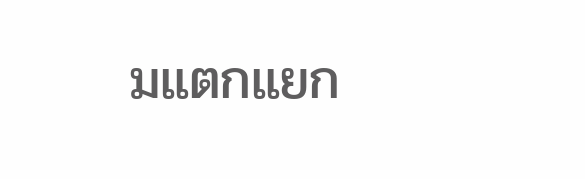มแตกแยก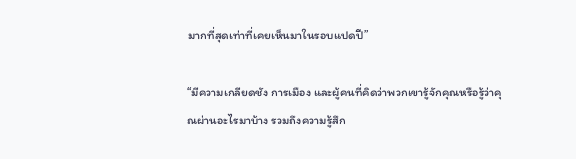มากที่สุดเท่าที่เคยเห็นมาในรอบแปดปี”

“มีความเกลียดชัง การเมือง และผู้คนที่คิดว่าพวกเขารู้จักคุณหรือรู้ว่าคุณผ่านอะไรมาบ้าง รวมถึงความรู้สึก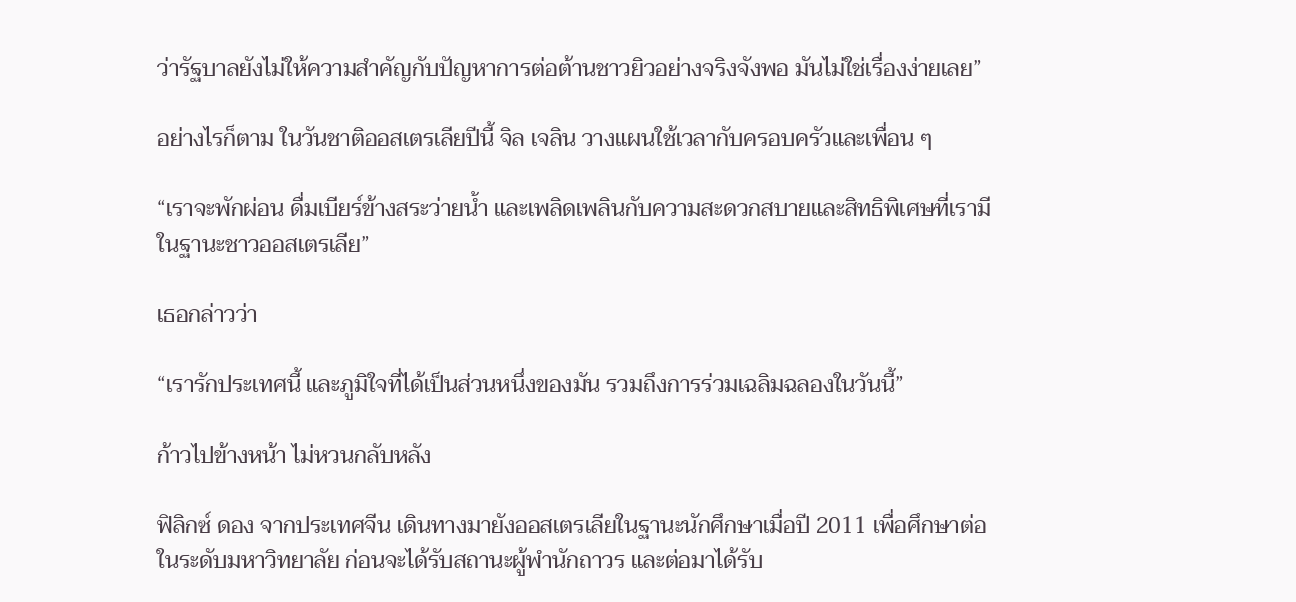ว่ารัฐบาลยังไม่ให้ความสำคัญกับปัญหาการต่อต้านชาวยิวอย่างจริงจังพอ มันไม่ใช่เรื่องง่ายเลย”

อย่างไรก็ตาม ในวันชาติออสเตรเลียปีนี้ จิล เจลิน วางแผนใช้เวลากับครอบครัวและเพื่อน ๆ

“เราจะพักผ่อน ดื่มเบียร์ข้างสระว่ายน้ำ และเพลิดเพลินกับความสะดวกสบายและสิทธิพิเศษที่เรามีในฐานะชาวออสเตรเลีย”

เธอกล่าวว่า

“เรารักประเทศนี้ และภูมิใจที่ได้เป็นส่วนหนึ่งของมัน รวมถึงการร่วมเฉลิมฉลองในวันนี้”

ก้าวไปข้างหน้า ไม่หวนกลับหลัง

ฟิลิกซ์ ดอง จากประเทศจีน เดินทางมายังออสเตรเลียในฐานะนักศึกษาเมื่อปี 2011 เพื่อศึกษาต่อในระดับมหาวิทยาลัย ก่อนจะได้รับสถานะผู้พำนักถาวร และต่อมาได้รับ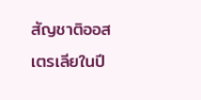สัญชาติออสเตรเลียในปี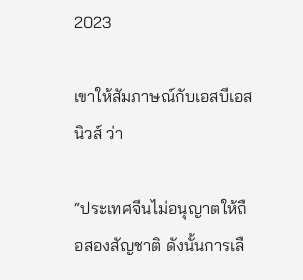2023

เขาให้สัมภาษณ์กับเอสบีเอส นิวส์ ว่า

“ประเทศจีนไม่อนุญาตให้ถือสองสัญชาติ ดังนั้นการเลื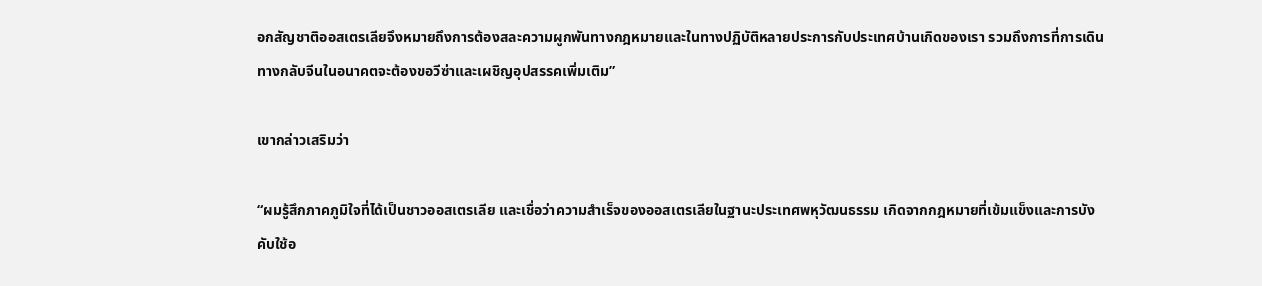อกสัญชาติออสเตรเลียจึงหมายถึงการต้องสละความผูกพันทางกฎหมายและในทางปฏิบัติหลายประการกับประเทศบ้านเกิดของเรา รวมถึงการที่การเดินทางกลับจีนในอนาคตจะต้องขอวีซ่าและเผชิญอุปสรรคเพิ่มเติม”

เขากล่าวเสริมว่า

“ผมรู้สึกภาคภูมิใจที่ได้เป็นชาวออสเตรเลีย และเชื่อว่าความสำเร็จของออสเตรเลียในฐานะประเทศพหุวัฒนธรรม เกิดจากกฎหมายที่เข้มแข็งและการบังคับใช้อ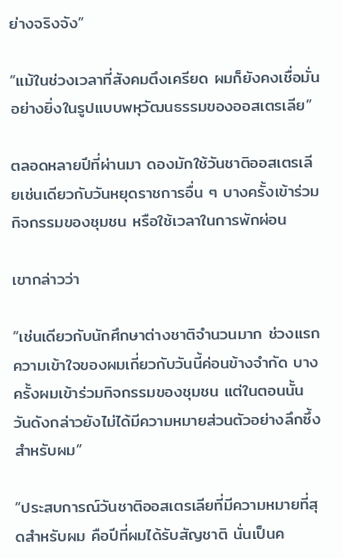ย่างจริงจัง”

“แม้ในช่วงเวลาที่สังคมตึงเครียด ผมก็ยังคงเชื่อมั่นอย่างยิ่งในรูปแบบพหุวัฒนธรรมของออสเตรเลีย”

ตลอดหลายปีที่ผ่านมา ดองมักใช้วันชาติออสเตรเลียเช่นเดียวกับวันหยุดราชการอื่น ๆ บางครั้งเข้าร่วมกิจกรรมของชุมชน หรือใช้เวลาในการพักผ่อน

เขากล่าวว่า

“เช่นเดียวกับนักศึกษาต่างชาติจำนวนมาก ช่วงแรกความเข้าใจของผมเกี่ยวกับวันนี้ค่อนข้างจำกัด บางครั้งผมเข้าร่วมกิจกรรมของชุมชน แต่ในตอนนั้น วันดังกล่าวยังไม่ได้มีความหมายส่วนตัวอย่างลึกซึ้งสำหรับผม”

“ประสบการณ์วันชาติออสเตรเลียที่มีความหมายที่สุดสำหรับผม คือปีที่ผมได้รับสัญชาติ นั่นเป็นค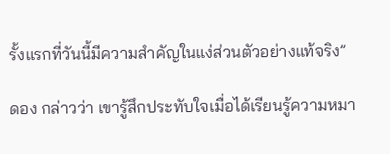รั้งแรกที่วันนี้มีความสำคัญในแง่ส่วนตัวอย่างแท้จริง”

ดอง กล่าวว่า เขารู้สึกประทับใจเมื่อได้เรียนรู้ความหมา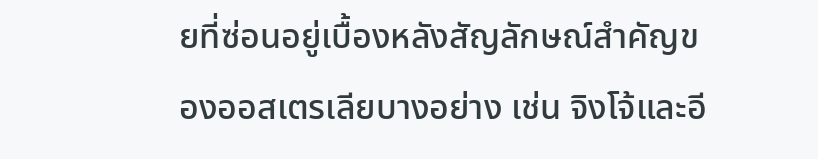ยที่ซ่อนอยู่เบื้องหลังสัญลักษณ์สำคัญของออสเตรเลียบางอย่าง เช่น จิงโจ้และอี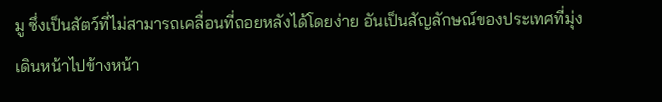มู ซึ่งเป็นสัตว์ที่ไม่สามารถเคลื่อนที่ถอยหลังได้โดยง่าย อันเป็นสัญลักษณ์ของประเทศที่มุ่งเดินหน้าไปข้างหน้า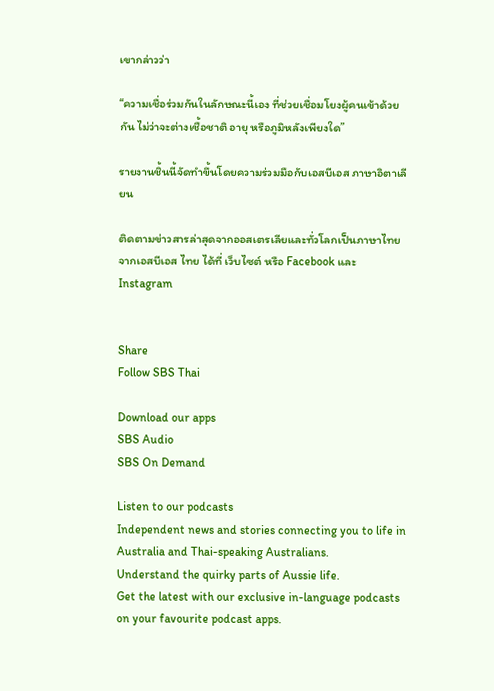เขากล่าวว่า

“ความเชื่อร่วมกันในลักษณะนี้เอง ที่ช่วยเชื่อมโยงผู้คนเข้าด้วยกัน ไม่ว่าจะต่างเชื้อชาติ อายุ หรือภูมิหลังเพียงใด”

รายงานชิ้นนี้จัดทำขึ้นโดยความร่วมมือกับเอสบีเอส ภาษาอิตาเลียน

ติดตามข่าวสารล่าสุดจากออสเตรเลียและทั่วโลกเป็นภาษาไทยจากเอสบีเอส ไทย ได้ที่ เว็บไซต์ หรือ Facebook และ Instagram


Share
Follow SBS Thai

Download our apps
SBS Audio
SBS On Demand

Listen to our podcasts
Independent news and stories connecting you to life in Australia and Thai-speaking Australians.
Understand the quirky parts of Aussie life.
Get the latest with our exclusive in-language podcasts on your favourite podcast apps.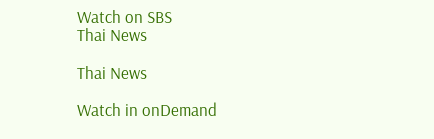Watch on SBS
Thai News

Thai News

Watch in onDemand